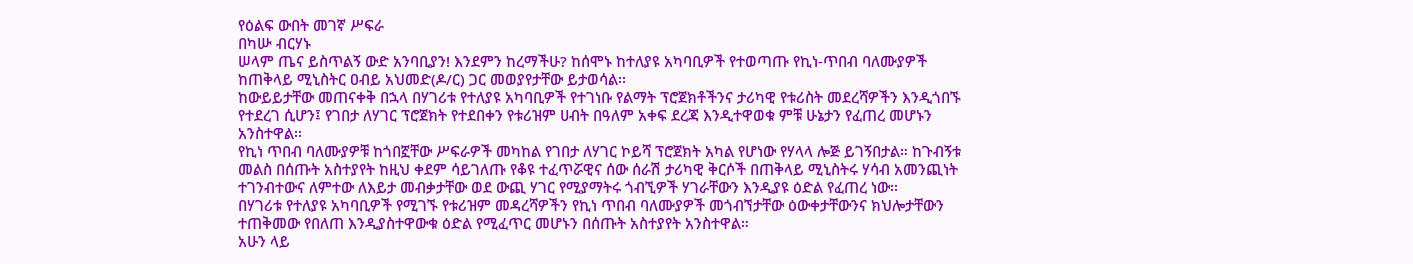የዕልፍ ውበት መገኛ ሥፍራ
በካሡ ብርሃኑ
ሠላም ጤና ይስጥልኝ ውድ አንባቢያን! እንደምን ከረማችሁ? ከሰሞኑ ከተለያዩ አካባቢዎች የተወጣጡ የኪነ-ጥበብ ባለሙያዎች ከጠቅላይ ሚኒስትር ዐብይ አህመድ(ዶ/ር) ጋር መወያየታቸው ይታወሳል፡፡
ከውይይታቸው መጠናቀቅ በኋላ በሃገሪቱ የተለያዩ አካባቢዎች የተገነቡ የልማት ፕሮጀክቶችንና ታሪካዊ የቱሪስት መደረሻዎችን እንዲጎበኙ የተደረገ ሲሆን፤ የገበታ ለሃገር ፕሮጀክት የተደበቀን የቱሪዝም ሀብት በዓለም አቀፍ ደረጃ እንዲተዋወቁ ምቹ ሁኔታን የፈጠረ መሆኑን አንስተዋል፡፡
የኪነ ጥበብ ባለሙያዎቹ ከጎበኟቸው ሥፍራዎች መካከል የገበታ ለሃገር ኮይሻ ፕሮጀክት አካል የሆነው የሃላላ ሎጅ ይገኝበታል። ከጉብኝቱ መልስ በሰጡት አስተያየት ከዚህ ቀደም ሳይገለጡ የቆዩ ተፈጥሯዊና ሰው ሰራሽ ታሪካዊ ቅርሶች በጠቅላይ ሚኒስትሩ ሃሳብ አመንጪነት ተገንብተውና ለምተው ለእይታ መብቃታቸው ወደ ውጪ ሃገር የሚያማትሩ ጎብኚዎች ሃገራቸውን እንዲያዩ ዕድል የፈጠረ ነው፡፡
በሃገሪቱ የተለያዩ አካባቢዎች የሚገኙ የቱሪዝም መዳረሻዎችን የኪነ ጥበብ ባለሙያዎች መጎብኘታቸው ዕውቀታቸውንና ክህሎታቸውን ተጠቅመው የበለጠ እንዲያስተዋውቁ ዕድል የሚፈጥር መሆኑን በሰጡት አስተያየት አንስተዋል።
አሁን ላይ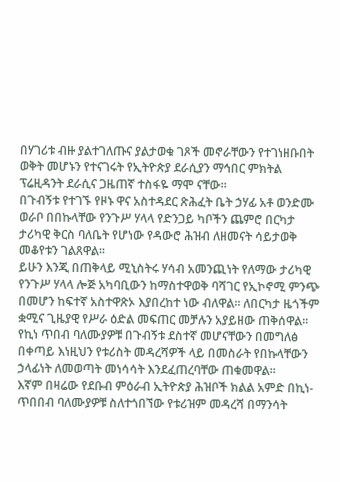በሃገሪቱ ብዙ ያልተገለጡና ያልታወቁ ገጾች መኖራቸውን የተገነዘቡበት ወቅት መሆኑን የተናገሩት የኢትዮጵያ ደራሲያን ማኅበር ምክትል ፕሬዚዳንት ደራሲና ጋዜጠኛ ተስፋዬ ማሞ ናቸው፡፡
በጉብኝቱ የተገኙ የዞኑ ዋና አስተዳደር ጽሕፈት ቤት ኃሃፊ አቶ ወንድሙ ወራቦ በበኩላቸው የንጉሥ ሃላላ የድንጋይ ካቦችን ጨምሮ በርካታ ታሪካዊ ቅርስ ባለቤት የሆነው የዳውሮ ሕዝብ ለዘመናት ሳይታወቅ መቆየቱን ገልጸዋል፡፡
ይሁን እንጂ በጠቅላይ ሚኒስትሩ ሃሳብ አመንጪነት የለማው ታሪካዊ የንጉሥ ሃላላ ሎጅ አካባቢውን ከማስተዋወቅ ባሻገር የኢኮኖሚ ምንጭ በመሆን ከፍተኛ አስተዋጽኦ እያበረከተ ነው ብለዋል፡፡ ለበርካታ ዜጎችም ቋሚና ጊዜያዊ የሥራ ዕድል መፍጠር መቻሉን አያይዘው ጠቅሰዋል፡፡
የኪነ ጥበብ ባለሙያዎቹ በጉብኝቱ ደስተኛ መሆናቸውን በመግለፅ በቀጣይ እነዚህን የቱሪስት መዳረሻዎች ላይ በመስራት የበኩላቸውን ኃላፊነት ለመወጣት መነሳሳት እንደፈጠረባቸው ጠቁመዋል፡፡
እኛም በዛሬው የደቡብ ምዕራብ ኢትዮጵያ ሕዝቦች ክልል አምድ በኪነ-ጥበበብ ባለሙያዎቹ ስለተጎበኘው የቱሪዝም መዳረሻ በማንሳት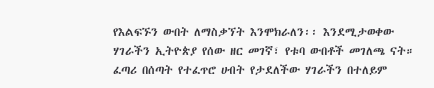የእልፍኙን ውበት ለማስቃኘት እንሞክራለን፡፡ እንደሚታወቀው ሃገራችን ኢትዮጵያ የሰው ዘር መገኛ፣ የቱባ ውበቶች መገለጫ ናት። ፈጣሪ በሰጣት የተፈጥሮ ሀብት የታደለችው ሃገራችን በተለይም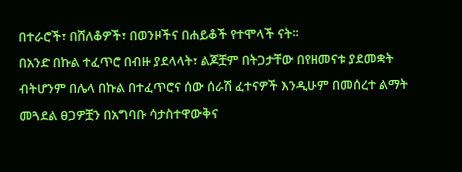በተራሮች፣ በሸለቆዎች፣ በወንዞችና በሐይቆች የተሞላች ናት፡፡
በአንድ በኩል ተፈጥሮ በብዙ ያደላላት፣ ልጆቿም በትጋታቸው በየዘመናቱ ያደመቋት ብትሆንም በሌላ በኩል በተፈጥሮና ሰው ሰራሽ ፈተናዎች እንዲሁም በመሰረተ ልማት መጓደል ፀጋዎቿን በአግባቡ ሳታስተዋውቅና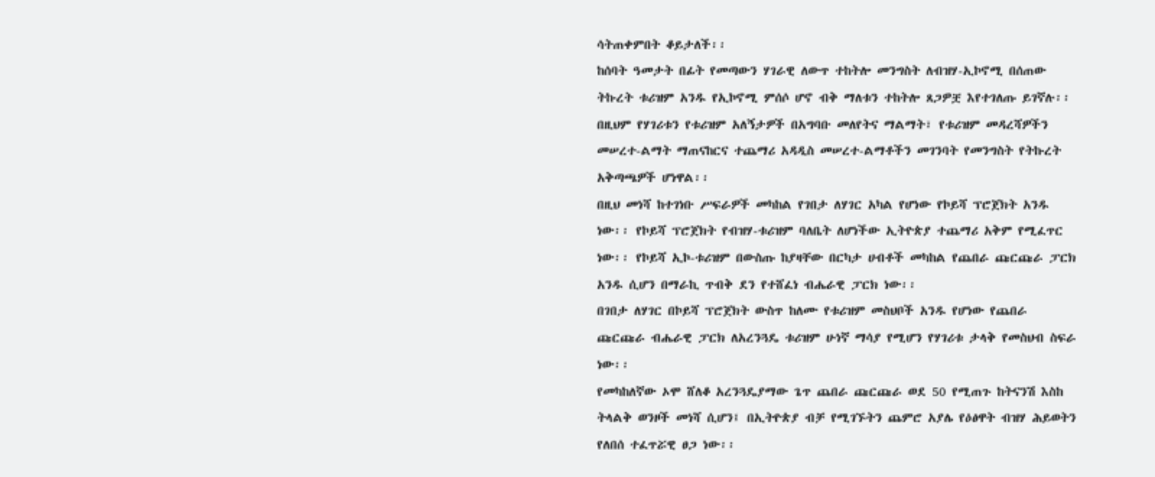ሳትጠቀምበት ቆይታለች፡፡
ከሰባት ዓመታት በፊት የመጣውን ሃገራዊ ለውጥ ተከትሎ መንግስት ለብዝሃ-ኢኮኖሚ በሰጠው ትኩረት ቱሪዝም አንዱ የኢኮኖሚ ምሰሶ ሆኖ ብቅ ማለቱን ተከትሎ ጸጋዎቿ እየተገለጡ ይገኛሉ፡፡
በዚህም የሃገሪቱን የቱሪዝም አለኝታዎች በአግባቡ መለየትና ማልማት፣ የቱሪዝም መዳረሻዎችን መሠረተ-ልማት ማጠናከርና ተጨማሪ አዳዲስ መሠረተ-ልማቶችን መገንባት የመንግስት የትኩረት አቅጣጫዎች ሆነዋል፡፡
በዚህ መነሻ ከተገነቡ ሥፍራዎች መካከል የገበታ ለሃገር አካል የሆነው የኮይሻ ፕሮጀክት አንዱ ነው፡፡ የኮይሻ ፕሮጀክት የብዝሃ-ቱሪዝም ባለቤት ለሆነችው ኢትዮጵያ ተጨማሪ አቅም የሚፈጥር ነው፡፡ የኮይሻ ኢኮ-ቱሪዝም በውስጡ ከያዛቸው በርካታ ሀብቶች መካከል የጨበራ ጩርጩራ ፓርክ አንዱ ሲሆን በማራኪ ጥብቅ ደን የተሸፈነ ብሔራዊ ፓርክ ነው፡፡
በገበታ ለሃገር በኮይሻ ፕሮጀክት ውስጥ ከለሙ የቱሪዝም መስህቦች አንዱ የሆነው የጨበራ ጩርጩራ ብሔራዊ ፓርክ ለአረንጓዴ ቱሪዝም ሁነኛ ማሳያ የሚሆን የሃገሪቱ ታላቅ የመስህብ ስፍራ ነው፡፡
የመካከለኛው ኦሞ ሸለቆ አረንጓዴያማው ጌጥ ጨበራ ጩርጩራ ወደ 50 የሚጠጉ ከትናንሽ እስከ ትላልቅ ወንዞች መነሻ ሲሆን፤ በኢትዮጵያ ብቻ የሚገኙትን ጨምሮ አያሌ የዕፅዋት ብዝሃ ሕይወትን የለበሰ ተፈጥሯዊ ፀጋ ነው፡፡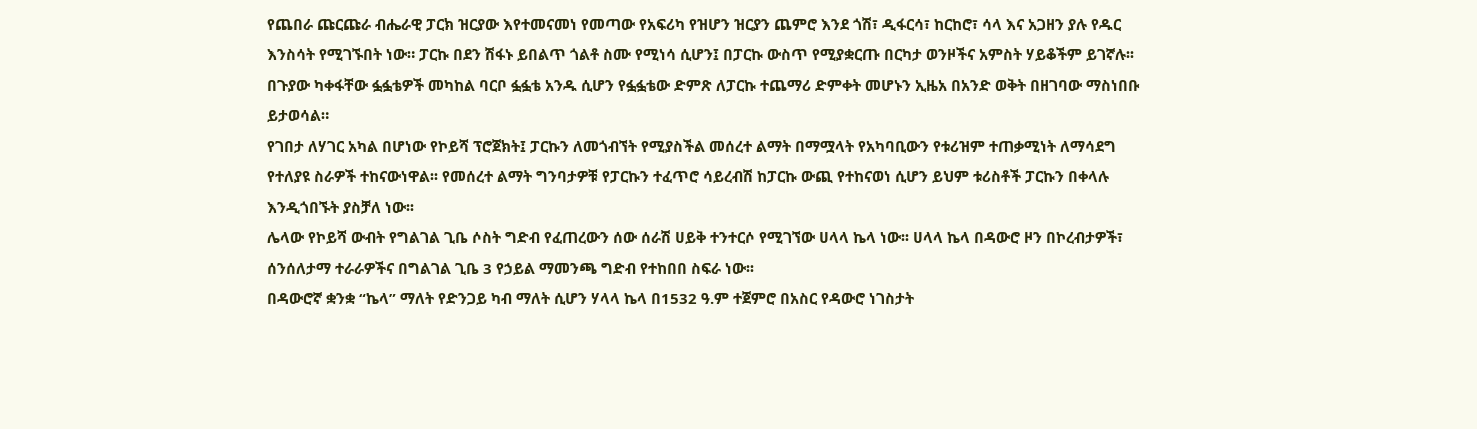የጨበራ ጩርጩራ ብሔራዊ ፓርክ ዝርያው እየተመናመነ የመጣው የአፍሪካ የዝሆን ዝርያን ጨምሮ እንደ ጎሽ፣ ዲፋርሳ፣ ከርከሮ፣ ሳላ እና አጋዘን ያሉ የዱር እንስሳት የሚገኙበት ነው። ፓርኩ በደን ሽፋኑ ይበልጥ ጎልቶ ስሙ የሚነሳ ሲሆን፤ በፓርኩ ውስጥ የሚያቋርጡ በርካታ ወንዞችና አምስት ሃይቆችም ይገኛሉ፡፡
በጉያው ካቀፋቸው ፏፏቴዎች መካከል ባርቦ ፏፏቴ አንዱ ሲሆን የፏፏቴው ድምጽ ለፓርኩ ተጨማሪ ድምቀት መሆኑን ኢዜአ በአንድ ወቅት በዘገባው ማስነበቡ ይታወሳል።
የገበታ ለሃገር አካል በሆነው የኮይሻ ፕሮጀክት፤ ፓርኩን ለመጎብኘት የሚያስችል መሰረተ ልማት በማሟላት የአካባቢውን የቱሪዝም ተጠቃሚነት ለማሳደግ የተለያዩ ስራዎች ተከናውነዋል፡፡ የመሰረተ ልማት ግንባታዎቹ የፓርኩን ተፈጥሮ ሳይረብሽ ከፓርኩ ውጪ የተከናወነ ሲሆን ይህም ቱሪስቶች ፓርኩን በቀላሉ እንዲጎበኙት ያስቻለ ነው፡፡
ሌላው የኮይሻ ውብት የግልገል ጊቤ ሶስት ግድብ የፈጠረውን ሰው ሰራሽ ሀይቅ ተንተርሶ የሚገኘው ሀላላ ኬላ ነው፡፡ ሀላላ ኬላ በዳውሮ ዞን በኮረብታዎች፣ ሰንሰለታማ ተራራዎችና በግልገል ጊቤ 3 የኃይል ማመንጫ ግድብ የተከበበ ስፍራ ነው፡፡
በዳውሮኛ ቋንቋ “ኬላ” ማለት የድንጋይ ካብ ማለት ሲሆን ሃላላ ኬላ በ1532 ዓ.ም ተጀምሮ በአስር የዳውሮ ነገስታት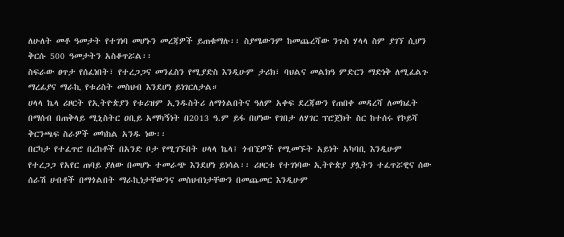ለሁለት መቶ ዓመታት የተገነባ መሆኑን መረጃዎች ይጠቁማሉ፡፡ ስያሜውንም ከመጨረሻው ንጉስ ሃላላ ስም ያገኘ ሲሆን ቅርሱ 500 ዓመታትን አስቆጥሯል፡፡
ስፍራው ፀጥታ የሰፈነበት፣ የተረጋጋና መንፈስን የሚያድስ እንዲሁም ታሪክ፣ ባህልና መልክዓ ምድርን ማድነቅ ለሚፈልጉ ማረፊያና ማራኪ የቱሪስት መስህብ እንደሆነ ይነገርለታል።
ሀላላ ኬላ ሪዞርት የኢትዮጵያን የቱሪዝም ኢንዱስትሪ ለማጎልበትና ዓለም አቀፍ ደረጃውን የጠበቀ መዳረሻ ለመክፈት በማሰብ በጠቅላይ ሚኒስትር ዐቢይ አማካኝነት በ2013 ዓ.ም ይፋ በሆነው የገበታ ለሃገር ፕሮጀክት ስር ከተሰሩ የኮይሻ ቅርንጫፍ ስራዎች መካከል አንዱ ነው፡፡
በርካታ የተፈጥሮ በረከቶች በአንድ ቦታ የሚገኙበት ሀላላ ኬላ፤ ጎብኚዎች የሚመኙት አይነት አካባቢ እንዲሁም የተረጋጋ የአየር ጠባይ ያለው በመሆኑ ተመራጭ እንደሆነ ይነሳል፡፡ ሪዞርቱ የተገነባው ኢትዮጵያ ያሏትን ተፈጥሯዊና ሰው ሰራሽ ሀብቶች በማጎልበት ማራኪነታቸውንና መስህብነታቸውን በመጨመር እንዲሁም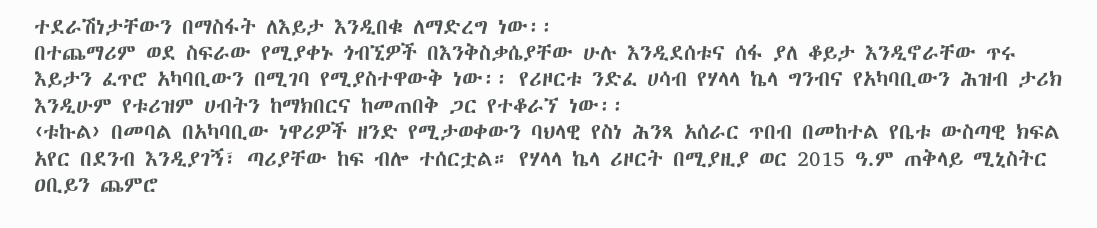ተደራሽነታቸውን በማስፋት ለእይታ እንዲበቁ ለማድረግ ነው፡፡
በተጨማሪም ወደ ስፍራው የሚያቀኑ ጎብኚዎች በእንቅስቃሴያቸው ሁሉ እንዲደሰቱና ሰፋ ያለ ቆይታ እንዲኖራቸው ጥሩ እይታን ፈጥሮ አካባቢውን በሚገባ የሚያስተዋውቅ ነው፡፡ የሪዞርቱ ንድፈ ሀሳብ የሃላላ ኬላ ግንብና የአካባቢውን ሕዝብ ታሪክ እንዲሁም የቱሪዝም ሀብትን ከማክበርና ከመጠበቅ ጋር የተቆራኘ ነው፡፡
‹ቱኩል› በመባል በአካባቢው ነዋሪዎች ዘንድ የሚታወቀውን ባህላዊ የስነ ሕንጻ አሰራር ጥበብ በመከተል የቤቱ ውስጣዊ ክፍል አየር በደንብ እንዲያገኝ፣ ጣሪያቸው ከፍ ብሎ ተሰርቷል። የሃላላ ኬላ ሪዞርት በሚያዚያ ወር 2015 ዓ.ም ጠቅላይ ሚኒስትር ዐቢይን ጨምሮ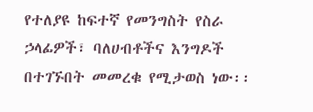የተለያዩ ከፍተኛ የመንግስት የስራ ኃላፊዎች፣ ባለሀብቶችና እንግዶች በተገኙበት መመረቁ የሚታወስ ነው፡፡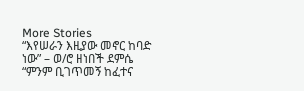More Stories
“እየሠራን እዚያው መኖር ከባድ ነው” – ወ/ሮ ዘነበች ደምሴ
“ምንም ቢገጥመኝ ከፈተና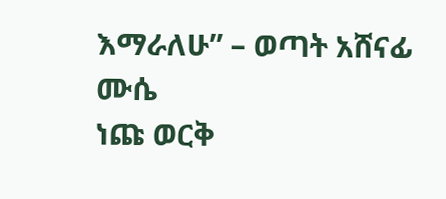እማራለሁ” – ወጣት አሸናፊ ሙሴ
ነጩ ወርቅ